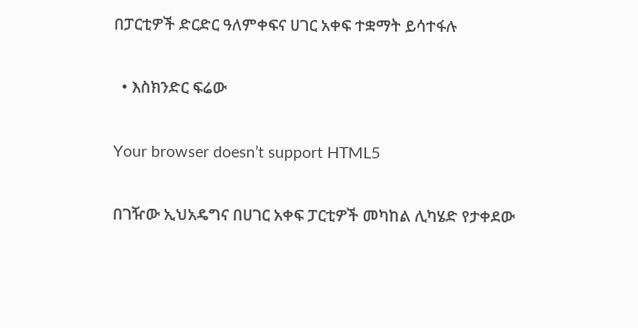በፓርቲዎች ድርድር ዓለምቀፍና ሀገር አቀፍ ተቋማት ይሳተፋሉ

  • እስክንድር ፍሬው

Your browser doesn’t support HTML5

በገዥው ኢህአዴግና በሀገር አቀፍ ፓርቲዎች መካከል ሊካሄድ የታቀደው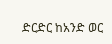ድርድር ከአንድ ወር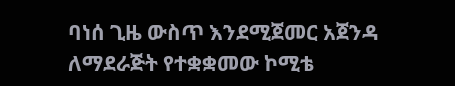ባነሰ ጊዜ ውስጥ እንደሚጀመር አጀንዳ ለማደራጅት የተቋቋመው ኮሚቴ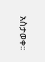አስታወቀ፡፡